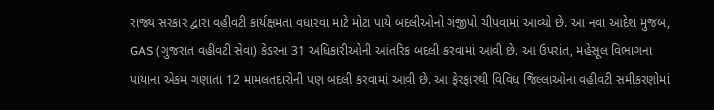રાજ્ય સરકાર દ્વારા વહીવટી કાર્યક્ષમતા વધારવા માટે મોટા પાયે બદલીઓનો ગંજીપો ચીપવામાં આવ્યો છે. આ નવા આદેશ મુજબ, GAS (ગુજરાત વહીવટી સેવા) કેડરના 31 અધિકારીઓની આંતરિક બદલી કરવામાં આવી છે. આ ઉપરાંત, મહેસૂલ વિભાગના પાયાના એકમ ગણાતા 12 મામલતદારોની પણ બદલી કરવામાં આવી છે. આ ફેરફારથી વિવિધ જિલ્લાઓના વહીવટી સમીકરણોમાં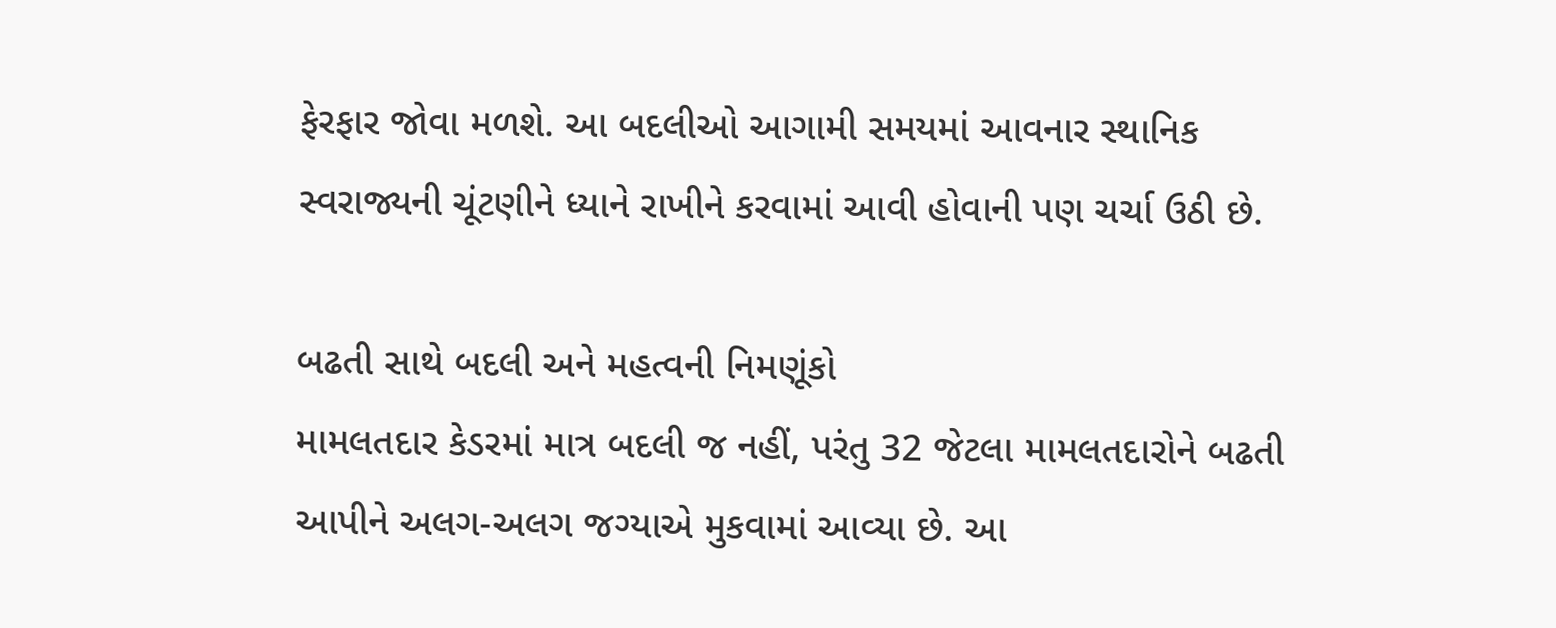ફેરફાર જોવા મળશે. આ બદલીઓ આગામી સમયમાં આવનાર સ્થાનિક સ્વરાજ્યની ચૂંટણીને ધ્યાને રાખીને કરવામાં આવી હોવાની પણ ચર્ચા ઉઠી છે.

બઢતી સાથે બદલી અને મહત્વની નિમણૂંકો
મામલતદાર કેડરમાં માત્ર બદલી જ નહીં, પરંતુ 32 જેટલા મામલતદારોને બઢતી આપીને અલગ-અલગ જગ્યાએ મુકવામાં આવ્યા છે. આ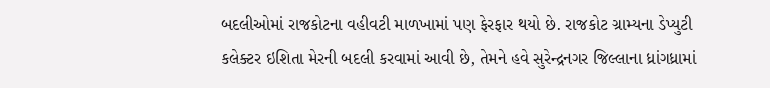બદલીઓમાં રાજકોટના વહીવટી માળખામાં પણ ફેરફાર થયો છે. રાજકોટ ગ્રામ્યના ડેપ્યુટી કલેક્ટર ઇશિતા મેરની બદલી કરવામાં આવી છે, તેમને હવે સુરેન્દ્રનગર જિલ્લાના ધ્રાંગધ્રામાં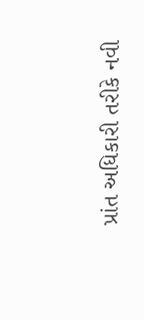પ્રાંત અધિકારી તરીકે નવી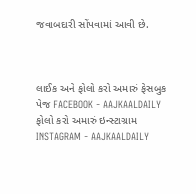જવાબદારી સોંપવામાં આવી છે.



લાઈક અને ફોલો કરો અમારું ફેસબુક પેજ FACEBOOK - AAJKAALDAILY
ફોલો કરો અમારું ઇન્સ્ટાગ્રામ INSTAGRAM - AAJKAALDAILY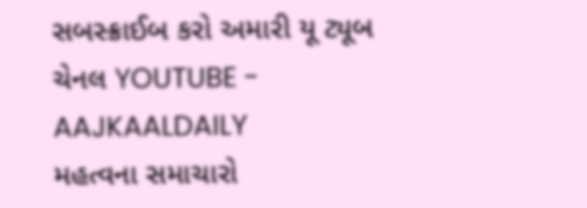સબસ્ક્રાઈબ કરો અમારી યૂ ટ્યૂબ ચેનલ YOUTUBE - AAJKAALDAILY
મહત્વના સમાચારો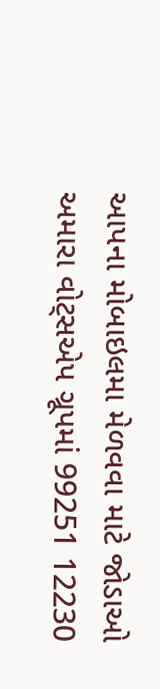આપના મોબાઇલમા મેળવવા માટે જોડાઓ અમારા વોટ્સએપ ગ્રૂપમાં 99251 12230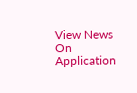View News On Application